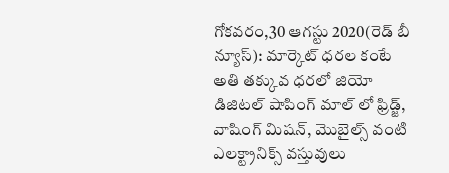గోకవరం,30 ఆగస్టు 2020(రెడ్ బీ న్యూస్): మార్కెట్ ధరల కంటే అతి తక్కువ ధరలో జియో డిజిటల్ షాపింగ్ మాల్ లో ఫ్రిడ్జ్, వాషింగ్ మిషన్, మొబైల్స్ వంటి ఎలక్ట్రానిక్స్ వస్తువులు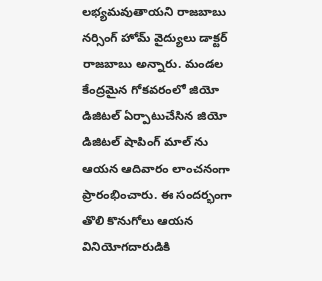లభ్యమవుతాయని రాజబాబు నర్సింగ్ హోమ్ వైద్యులు డాక్టర్ రాజబాబు అన్నారు. మండల కేంద్రమైన గోకవరంలో జియో డిజిటల్ ఏర్పాటుచేసిన జియో డిజిటల్ షాపింగ్ మాల్ ను ఆయన ఆదివారం లాంచనంగా ప్రారంభించారు. ఈ సందర్భంగా తొలి కొనుగోలు ఆయన వినియోగదారుడికి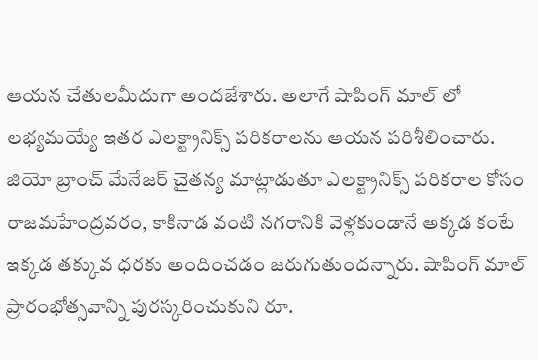ఆయన చేతులమీదుగా అందజేశారు. అలాగే షాపింగ్ మాల్ లో లభ్యమయ్యే ఇతర ఎలక్ట్రానిక్స్ పరికరాలను ఆయన పరిశీలించారు. జియో బ్రాంచ్ మేనేజర్ చైతన్య మాట్లాడుతూ ఎలక్ట్రానిక్స్ పరికరాల కోసం రాజమహేంద్రవరం, కాకినాడ వంటి నగరానికి వెళ్లకుండానే అక్కడ కంటే ఇక్కడ తక్కువ ధరకు అందించడం జరుగుతుందన్నారు. షాపింగ్ మాల్ ప్రారంభోత్సవాన్ని పురస్కరించుకుని రూ.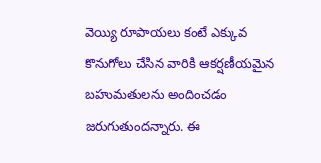వెయ్యి రూపాయలు కంటే ఎక్కువ కొనుగోలు చేసిన వారికి ఆకర్షణీయమైన బహుమతులను అందించడం జరుగుతుందన్నారు. ఈ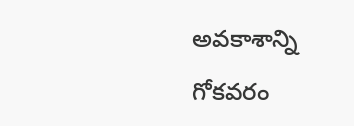అవకాశాన్ని గోకవరం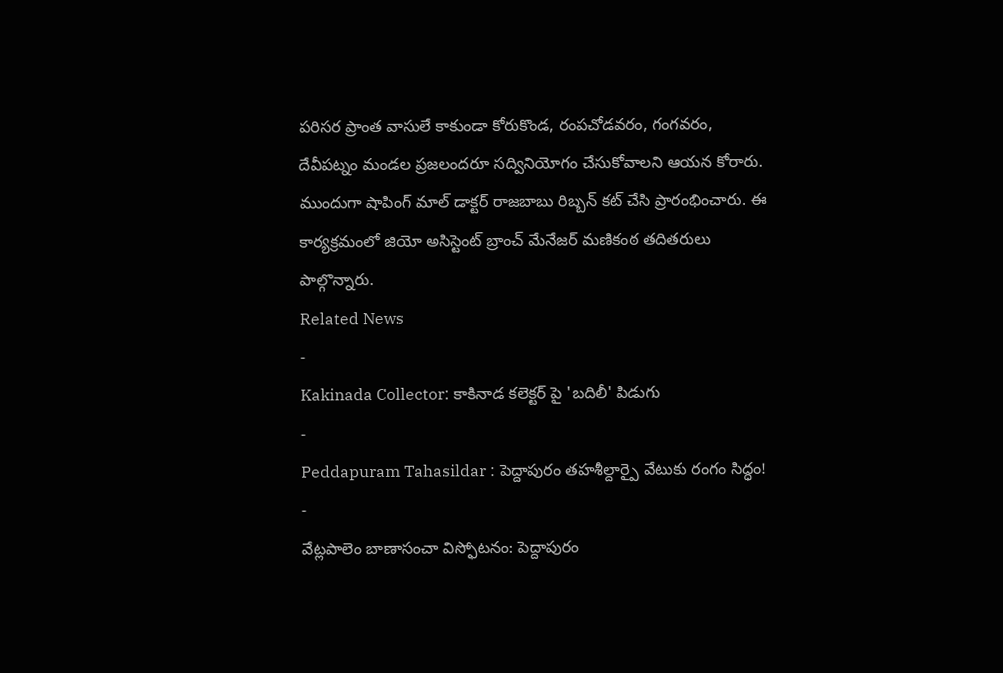పరిసర ప్రాంత వాసులే కాకుండా కోరుకొండ, రంపచోడవరం, గంగవరం, దేవీపట్నం మండల ప్రజలందరూ సద్వినియోగం చేసుకోవాలని ఆయన కోరారు. ముందుగా షాపింగ్ మాల్ డాక్టర్ రాజబాబు రిబ్బన్ కట్ చేసి ప్రారంభించారు. ఈ కార్యక్రమంలో జియో అసిస్టెంట్ బ్రాంచ్ మేనేజర్ మణికంఠ తదితరులు పాల్గొన్నారు.
Related News
-
Kakinada Collector: కాకినాడ కలెక్టర్ పై 'బదిలీ' పిడుగు
-
Peddapuram Tahasildar : పెద్దాపురం తహశీల్దార్పై వేటుకు రంగం సిద్ధం!
-
వేట్లపాలెం బాణాసంచా విస్ఫోటనం: పెద్దాపురం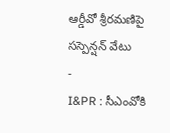ఆర్డీవో శ్రీరమణిపై సస్పెన్షన్ వేటు
-
I&PR : సీఎంవోకి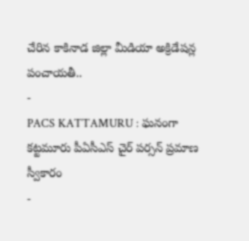చేరిన కాకినాడ జిల్లా మీడియా అక్రిడేషన్ల పంచాయతీ..
-
PACS KATTAMURU : ఘనంగా కట్టమూరు పీఏసీఎస్ చైర్ పర్సన్ ప్రమాణ స్వీకారం
-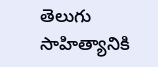తెలుగు సాహిత్యానికి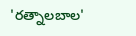'రత్నాలబాల'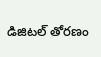డిజిటల్ తోరణం